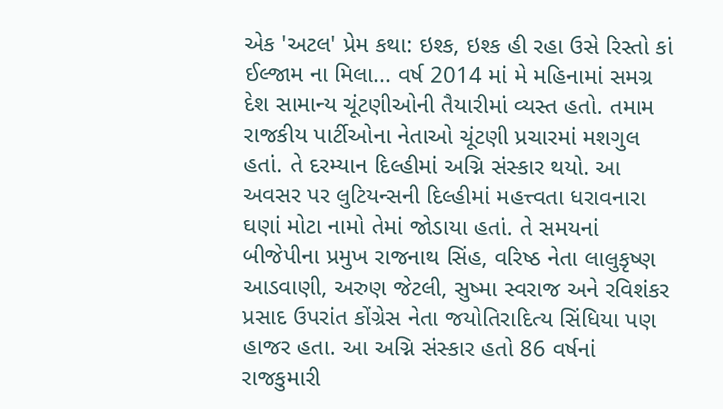એક 'અટલ' પ્રેમ કથા: ઇશ્ક, ઇશ્ક હી રહા ઉસે રિસ્તો કાં ઈલ્જામ ના મિલા... વર્ષ 2014 માં મે મહિનામાં સમગ્ર દેશ સામાન્ય ચૂંટણીઓની તૈયારીમાં વ્યસ્ત હતો. તમામ રાજકીય પાર્ટીઓના નેતાઓ ચૂંટણી પ્રચારમાં મશગુલ હતાં. તે દરમ્યાન દિલ્હીમાં અગ્નિ સંસ્કાર થયો. આ અવસર પર લુટિયન્સની દિલ્હીમાં મહત્ત્વતા ધરાવનારા ઘણાં મોટા નામો તેમાં જોડાયા હતાં. તે સમયનાં બીજેપીના પ્રમુખ રાજનાથ સિંહ, વરિષ્ઠ નેતા લાલુકૃષ્ણ આડવાણી, અરુણ જેટલી, સુષ્મા સ્વરાજ અને રવિશંકર પ્રસાદ ઉપરાંત કોંગ્રેસ નેતા જયોતિરાદિત્ય સિંધિયા પણ હાજર હતા. આ અગ્નિ સંસ્કાર હતો 86 વર્ષનાં રાજકુમારી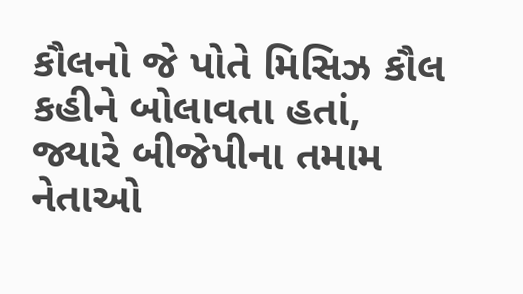કૌલનો જે પોતે મિસિઝ કૌલ કહીને બોલાવતા હતાં, જ્યારે બીજેપીના તમામ નેતાઓ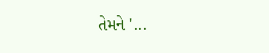તેમને '...